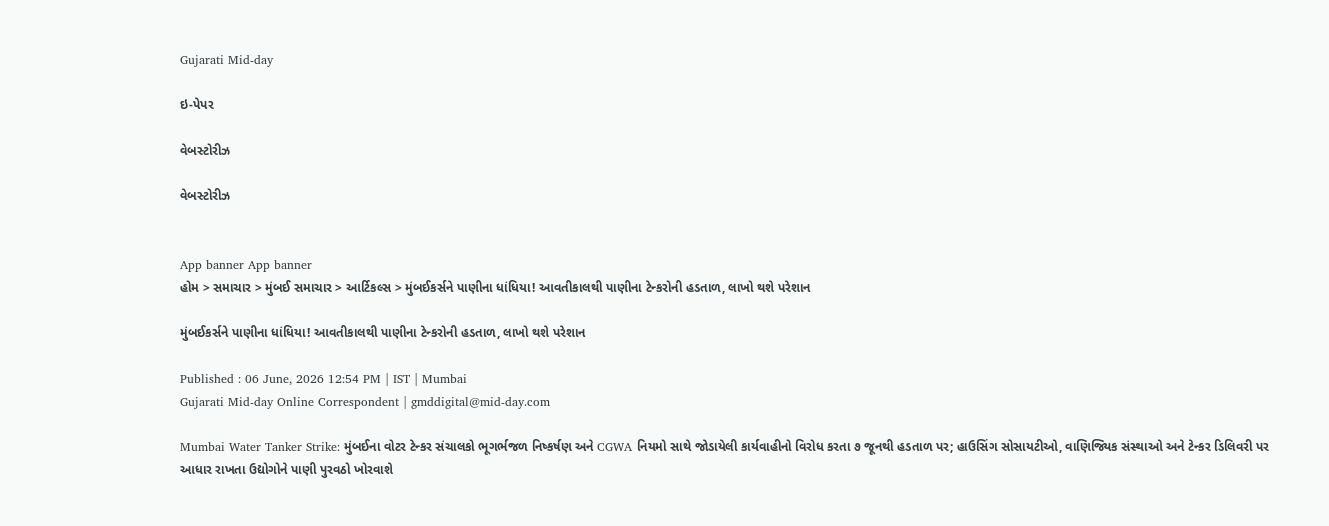Gujarati Mid-day

ઇ-પેપર

વેબસ્ટોરીઝ

વેબસ્ટોરીઝ


App banner App banner
હોમ > સમાચાર > મુંબઈ સમાચાર > આર્ટિકલ્સ > મુંબઈકર્સને પાણીના ધાંધિયા! આવતીકાલથી પાણીના ટેન્કરોની હડતાળ, લાખો થશે પરેશાન

મુંબઈકર્સને પાણીના ધાંધિયા! આવતીકાલથી પાણીના ટેન્કરોની હડતાળ, લાખો થશે પરેશાન

Published : 06 June, 2026 12:54 PM | IST | Mumbai
Gujarati Mid-day Online Correspondent | gmddigital@mid-day.com

Mumbai Water Tanker Strike: મુંબઈના વોટર ટેન્કર સંચાલકો ભૂગર્ભજળ નિષ્કર્ષણ અને CGWA નિયમો સાથે જોડાયેલી કાર્યવાહીનો વિરોધ કરતા ૭ જૂનથી હડતાળ પર; હાઉસિંગ સોસાયટીઓ, વાણિજ્યિક સંસ્થાઓ અને ટેન્કર ડિલિવરી પર આધાર રાખતા ઉદ્યોગોને પાણી પુરવઠો ખોરવાશે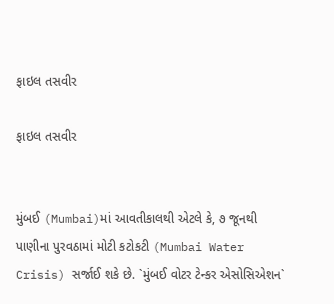ફાઇલ તસવીર

ફાઇલ તસવીર


મુંબઈ (Mumbai)માં આવતીકાલથી એટલે કે, ૭ જૂનથી પાણીના પુરવઠામાં મોટી કટોકટી (Mumbai Water Crisis) સર્જાઈ શકે છે. `મુંબઈ વોટર ટેન્કર એસોસિએશન`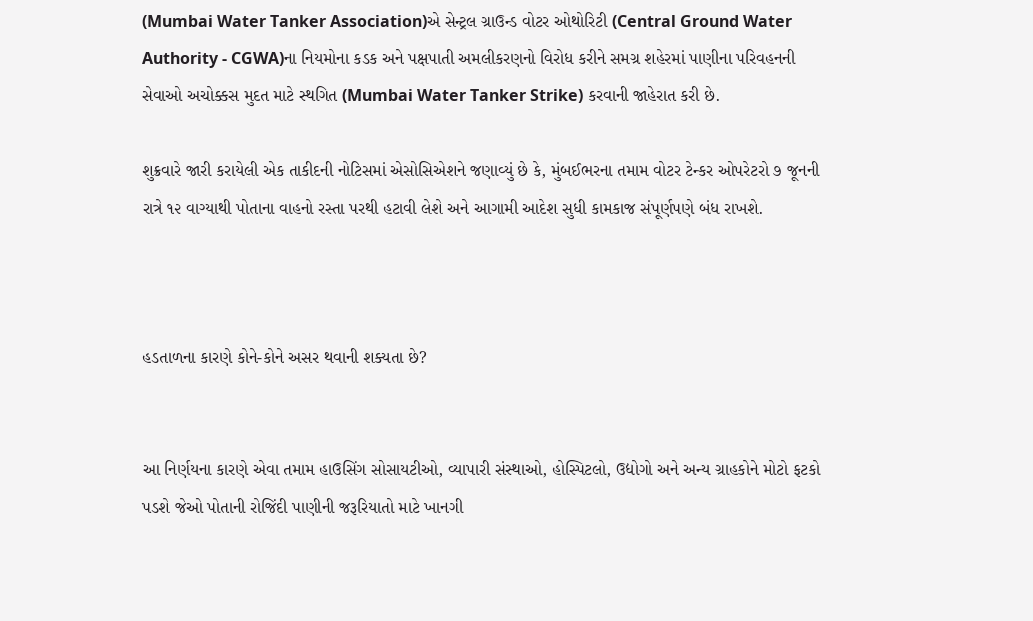(Mumbai Water Tanker Association)એ સેન્ટ્રલ ગ્રાઉન્ડ વોટર ઓથોરિટી (Central Ground Water Authority - CGWA)ના નિયમોના કડક અને પક્ષપાતી અમલીકરણનો વિરોધ કરીને સમગ્ર શહેરમાં પાણીના પરિવહનની સેવાઓ અચોક્કસ મુદત માટે સ્થગિત (Mumbai Water Tanker Strike) કરવાની જાહેરાત કરી છે.

શુક્રવારે જારી કરાયેલી એક તાકીદની નોટિસમાં એસોસિએશને જણાવ્યું છે કે, મુંબઈભરના તમામ વોટર ટેન્કર ઓપરેટરો ૭ જૂનની રાત્રે ૧૨ વાગ્યાથી પોતાના વાહનો રસ્તા પરથી હટાવી લેશે અને આગામી આદેશ સુધી કામકાજ સંપૂર્ણપણે બંધ રાખશે.



હડતાળના કારણે કોને-કોને અસર થવાની શક્યતા છે?


આ નિર્ણયના કારણે એવા તમામ હાઉસિંગ સોસાયટીઓ, વ્યાપારી સંસ્થાઓ, હોસ્પિટલો, ઉદ્યોગો અને અન્ય ગ્રાહકોને મોટો ફટકો પડશે જેઓ પોતાની રોજિંદી પાણીની જરૂરિયાતો માટે ખાનગી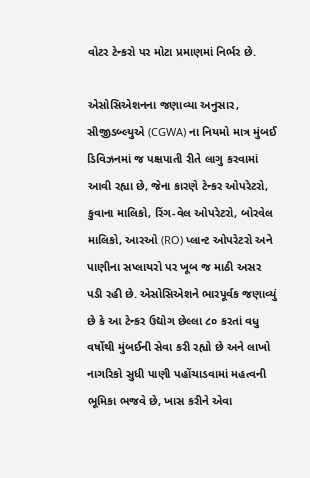વોટર ટેન્કરો પર મોટા પ્રમાણમાં નિર્ભર છે.

એસોસિએશનના જણાવ્યા અનુસાર, સીજીડબ્લ્યુએ (CGWA) ના નિયમો માત્ર મુંબઈ ડિવિઝનમાં જ પક્ષપાતી રીતે લાગુ કરવામાં આવી રહ્યા છે, જેના કારણે ટેન્કર ઓપરેટરો, કુવાના માલિકો, રિંગ-વેલ ઓપરેટરો, બોરવેલ માલિકો, આરઓ (RO) પ્લાન્ટ ઓપરેટરો અને પાણીના સપ્લાયરો પર ખૂબ જ માઠી અસર પડી રહી છે. એસોસિએશને ભારપૂર્વક જણાવ્યું છે કે આ ટેન્કર ઉદ્યોગ છેલ્લા ૮૦ કરતાં વધુ વર્ષોથી મુંબઈની સેવા કરી રહ્યો છે અને લાખો નાગરિકો સુધી પાણી પહોંચાડવામાં મહત્વની ભૂમિકા ભજવે છે, ખાસ કરીને એવા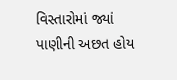વિસ્તારોમાં જ્યાં પાણીની અછત હોય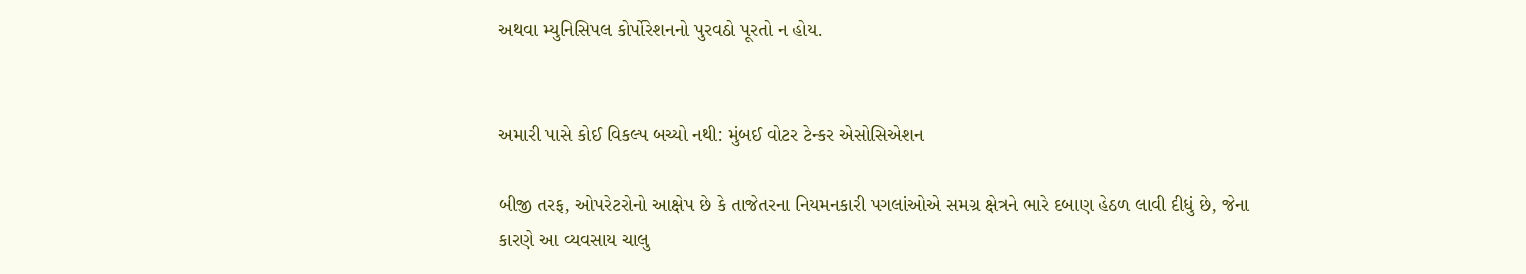અથવા મ્યુનિસિપલ કોર્પોરેશનનો પુરવઠો પૂરતો ન હોય.


અમારી પાસે કોઈ વિકલ્પ બચ્યો નથી: મુંબઈ વોટર ટેન્કર એસોસિએશન

બીજી તરફ, ઓપરેટરોનો આક્ષેપ છે કે તાજેતરના નિયમનકારી પગલાંઓએ સમગ્ર ક્ષેત્રને ભારે દબાણ હેઠળ લાવી દીધું છે, જેના કારણે આ વ્યવસાય ચાલુ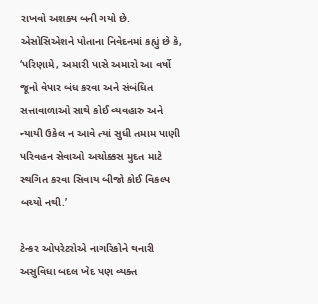રાખવો અશક્ય બની ગયો છે. એસોસિએશને પોતાના નિવેદનમાં કહ્યું છે કે, ‘પરિણામે, અમારી પાસે અમારો આ વર્ષો જૂનો વેપાર બંધ કરવા અને સંબંધિત સત્તાવાળાઓ સાથે કોઈ વ્યવહારુ અને ન્યાયી ઉકેલ ન આવે ત્યાં સુધી તમામ પાણી પરિવહન સેવાઓ અચોક્કસ મુદત માટે સ્થગિત કરવા સિવાય બીજો કોઈ વિકલ્પ બચ્યો નથી.’

ટેન્કર ઓપરેટરોએ નાગરિકોને થનારી અસુવિધા બદલ ખેદ પણ વ્યક્ત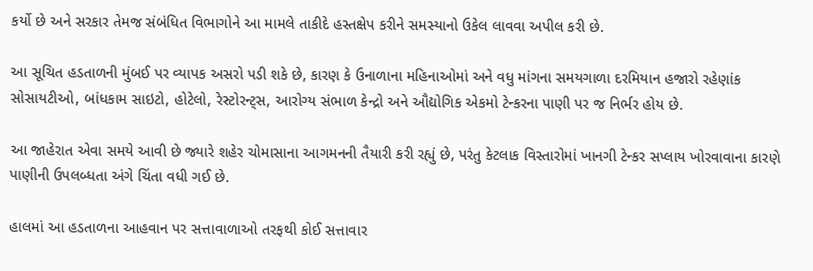કર્યો છે અને સરકાર તેમજ સંબંધિત વિભાગોને આ મામલે તાકીદે હસ્તક્ષેપ કરીને સમસ્યાનો ઉકેલ લાવવા અપીલ કરી છે.

આ સૂચિત હડતાળની મુંબઈ પર વ્યાપક અસરો પડી શકે છે, કારણ કે ઉનાળાના મહિનાઓમાં અને વધુ માંગના સમયગાળા દરમિયાન હજારો રહેણાંક સોસાયટીઓ, બાંધકામ સાઇટો, હોટેલો, રેસ્ટોરન્ટ્સ, આરોગ્ય સંભાળ કેન્દ્રો અને ઔદ્યોગિક એકમો ટેન્કરના પાણી પર જ નિર્ભર હોય છે.

આ જાહેરાત એવા સમયે આવી છે જ્યારે શહેર ચોમાસાના આગમનની તૈયારી કરી રહ્યું છે, પરંતુ કેટલાક વિસ્તારોમાં ખાનગી ટેન્કર સપ્લાય ખોરવાવાના કારણે પાણીની ઉપલબ્ધતા અંગે ચિંતા વધી ગઈ છે.

હાલમાં આ હડતાળના આહવાન પર સત્તાવાળાઓ તરફથી કોઈ સત્તાવાર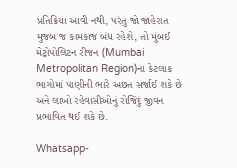પ્રતિક્રિયા આવી નથી, પરંતુ જો જાહેરાત મુજબ જ કામકાજ બંધ રહેશે, તો મુંબઈ મેટ્રોપોલિટન રીજન (Mumbai Metropolitan Region)ના કેટલાક ભાગોમાં પાણીની ભારે અછત સર્જાઈ શકે છે અને લાખો રહેવાસીઓનું રોજિંદું જીવન પ્રભાવિત થઈ શકે છે.

Whatsapp-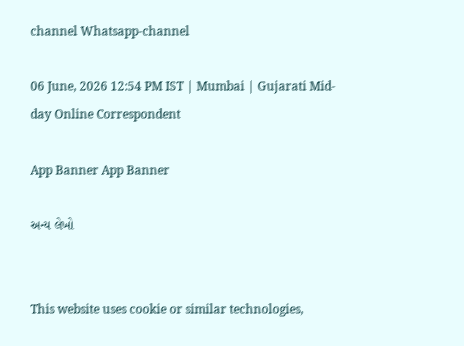channel Whatsapp-channel

06 June, 2026 12:54 PM IST | Mumbai | Gujarati Mid-day Online Correspondent

App Banner App Banner

અન્ય લેખો


This website uses cookie or similar technologies,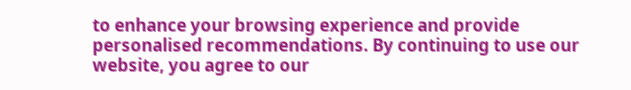to enhance your browsing experience and provide personalised recommendations. By continuing to use our website, you agree to our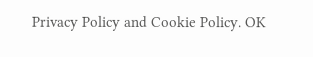Privacy Policy and Cookie Policy. OK